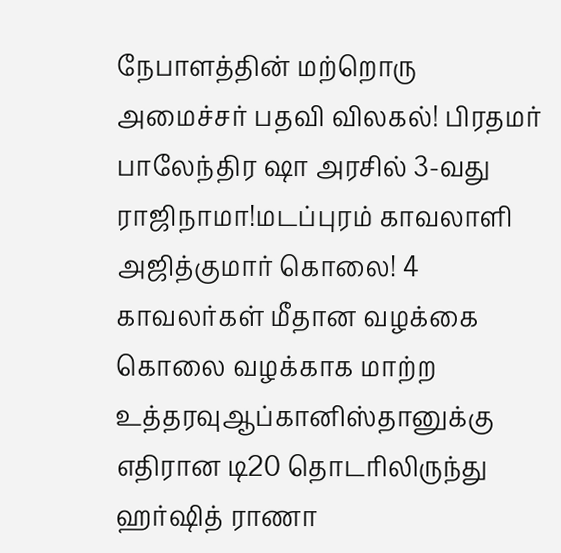நேபாளத்தின் மற்றொரு அமைச்சர் பதவி விலகல்! பிரதமர் பாலேந்திர ஷா அரசில் 3-வது ராஜிநாமா!மடப்புரம் காவலாளி அஜித்குமார் கொலை! 4 காவலர்கள் மீதான வழக்கை கொலை வழக்காக மாற்ற உத்தரவுஆப்கானிஸ்தானுக்கு எதிரான டி20 தொடரிலிருந்து ஹர்ஷித் ராணா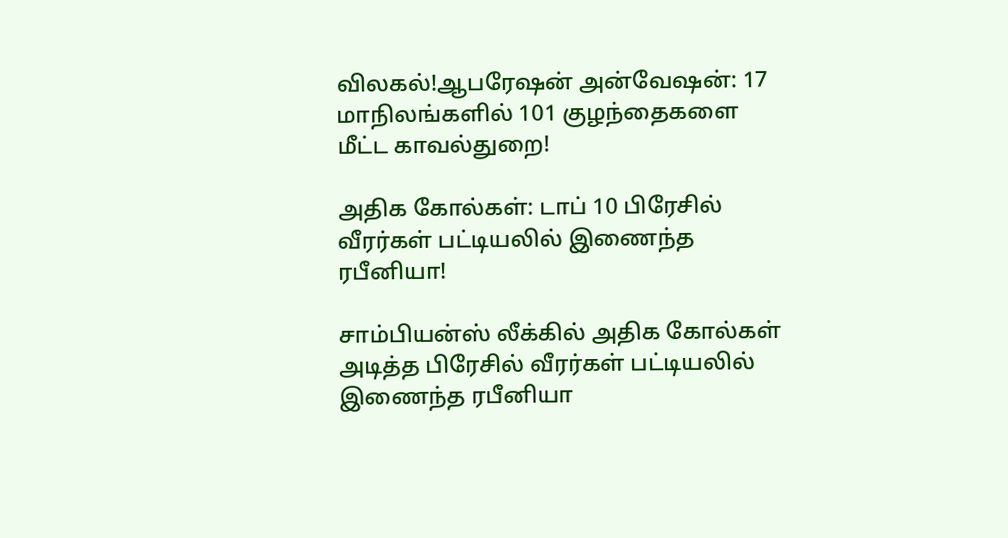விலகல்!ஆபரேஷன் அன்வேஷன்: 17 மாநிலங்களில் 101 குழந்தைகளை மீட்ட காவல்துறை!

அதிக கோல்கள்: டாப் 10 பிரேசில் வீரர்கள் பட்டியலில் இணைந்த ரபீனியா!

சாம்பியன்ஸ் லீக்கில் அதிக கோல்கள் அடித்த பிரேசில் வீரர்கள் பட்டியலில் இணைந்த ரபீனியா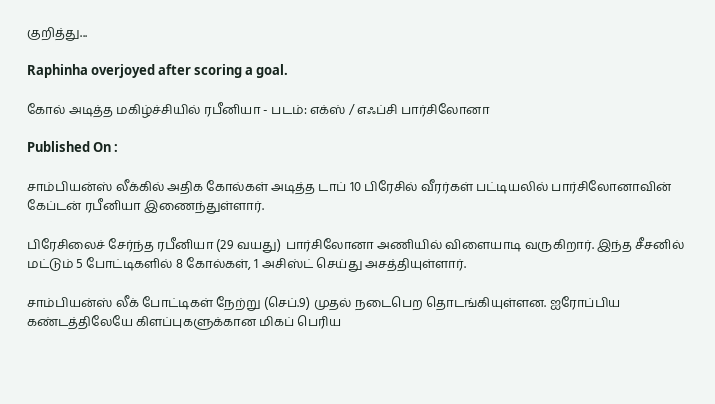குறித்து...

Raphinha overjoyed after scoring a goal.

கோல் அடித்த மகிழ்ச்சியில் ரபீனியா - படம்: எக்ஸ் / எஃப்சி பார்சிலோனா

Published On :

சாம்பியன்ஸ் லீக்கில் அதிக கோல்கள் அடித்த டாப் 10 பிரேசில் வீரர்கள் பட்டியலில் பார்சிலோனாவின் கேப்டன் ரபீனியா இணைந்துள்ளார்.

பிரேசிலைச் சேர்ந்த ரபீனியா (29 வயது) பார்சிலோனா அணியில் விளையாடி வருகிறார். இந்த சீசனில் மட்டும் 5 போட்டிகளில் 8 கோல்கள், 1 அசிஸ்ட் செய்து அசத்தியுள்ளார்.

சாம்பியன்ஸ் லீக் போட்டிகள் நேற்று (செப்.9) முதல் நடைபெற தொடங்கியுள்ளன. ஐரோப்பிய கண்டத்திலேயே கிளப்புகளுக்கான மிகப் பெரிய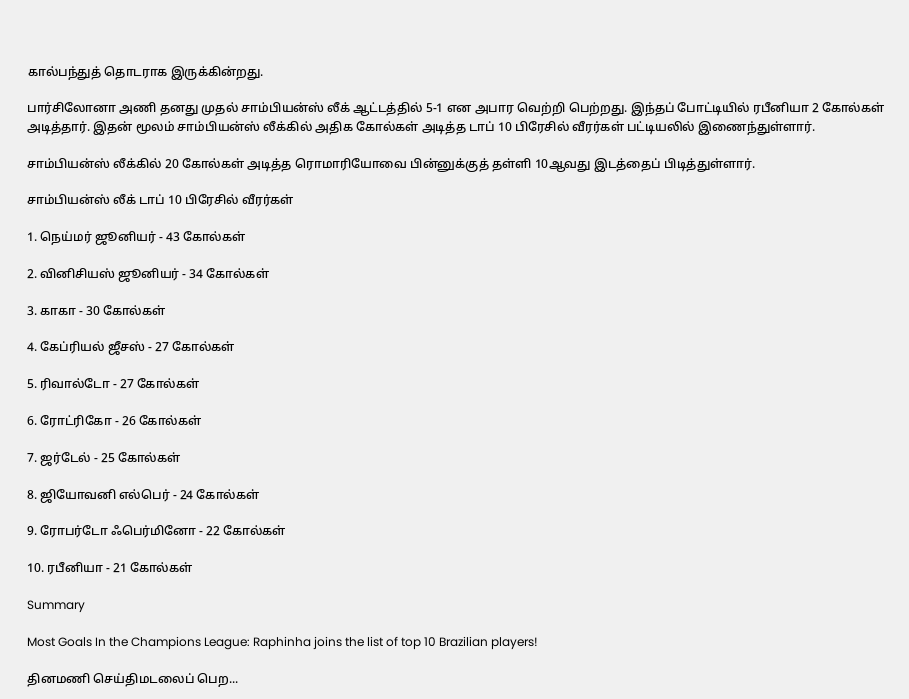கால்பந்துத் தொடராக இருக்கின்றது.

பார்சிலோனா அணி தனது முதல் சாம்பியன்ஸ் லீக் ஆட்டத்தில் 5-1 என அபார வெற்றி பெற்றது. இந்தப் போட்டியில் ரபீனியா 2 கோல்கள் அடித்தார். இதன் மூலம் சாம்பியன்ஸ் லீக்கில் அதிக கோல்கள் அடித்த டாப் 10 பிரேசில் வீரர்கள் பட்டியலில் இணைந்துள்ளார்.

சாம்பியன்ஸ் லீக்கில் 20 கோல்கள் அடித்த ரொமாரியோவை பின்னுக்குத் தள்ளி 10ஆவது இடத்தைப் பிடித்துள்ளார்.

சாம்பியன்ஸ் லீக் டாப் 10 பிரேசில் வீரர்கள்

1. நெய்மர் ஜூனியர் - 43 கோல்கள்

2. வினிசியஸ் ஜூனியர் - 34 கோல்கள்

3. காகா - 30 கோல்கள்

4. கேப்ரியல் ஜீசஸ் - 27 கோல்கள்

5. ரிவால்டோ - 27 கோல்கள்

6. ரோட்ரிகோ - 26 கோல்கள்

7. ஜர்டேல் - 25 கோல்கள்

8. ஜியோவனி எல்பெர் - 24 கோல்கள்

9. ரோபர்டோ ஃபெர்மினோ - 22 கோல்கள்

10. ரபீனியா - 21 கோல்கள்

Summary

Most Goals In the Champions League: Raphinha joins the list of top 10 Brazilian players!

தினமணி செய்திமடலைப் பெற...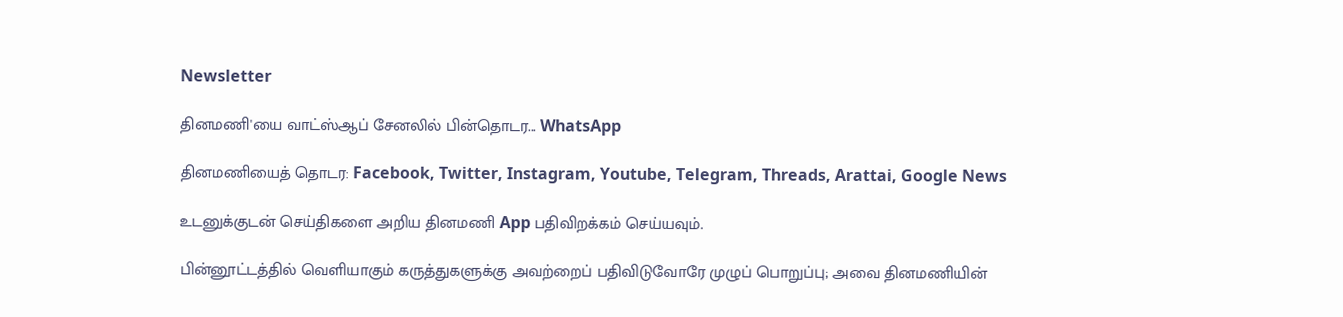Newsletter

தினமணி'யை வாட்ஸ்ஆப் சேனலில் பின்தொடர... WhatsApp

தினமணியைத் தொடர: Facebook, Twitter, Instagram, Youtube, Telegram, Threads, Arattai, Google News

உடனுக்குடன் செய்திகளை அறிய தினமணி App பதிவிறக்கம் செய்யவும்.

பின்னூட்டத்தில் வெளியாகும் கருத்துகளுக்கு அவற்றைப் பதிவிடுவோரே முழுப் பொறுப்பு; அவை தினமணியின்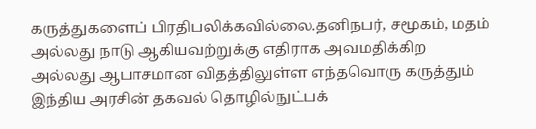கருத்துகளைப் பிரதிபலிக்கவில்லை.தனிநபர், சமூகம், மதம் அல்லது நாடு ஆகியவற்றுக்கு எதிராக அவமதிக்கிற அல்லது ஆபாசமான விதத்திலுள்ள எந்தவொரு கருத்தும் இந்திய அரசின் தகவல் தொழில்நுட்பக்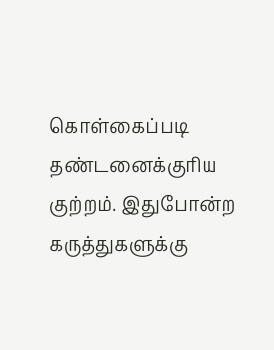கொள்கைப்படி தண்டனைக்குரிய குற்றம். இதுபோன்ற கருத்துகளுக்கு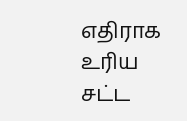எதிராக உரிய சட்ட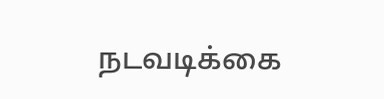நடவடிக்கை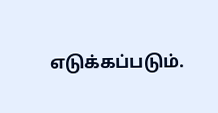எடுக்கப்படும்.